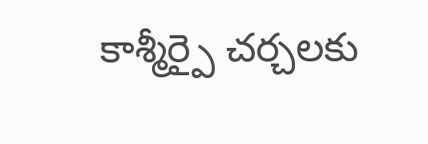కాశ్మీర్పై చర్చలకు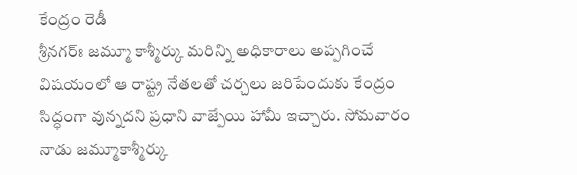కేంద్రం రెడీ
శ్రీనగర్ః జమ్మూ కాశ్మీర్కు మరిన్ని అధికారాలు అప్పగించే విషయంలో ఆ రాష్ట్ర నేతలతో చర్చలు జరిపేందుకు కేంద్రం సిద్ధంగా వున్నదని ప్రధాని వాజ్పేయి హామీ ఇచ్చారు. సోమవారం నాడు జమ్మూకాశ్మీర్కు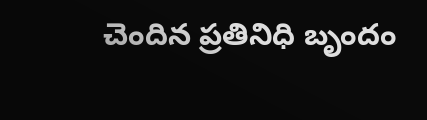చెందిన ప్రతినిధి బృందం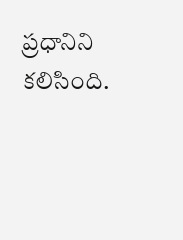ప్రధానిని కలిసింది.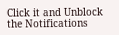Click it and Unblock the Notifications